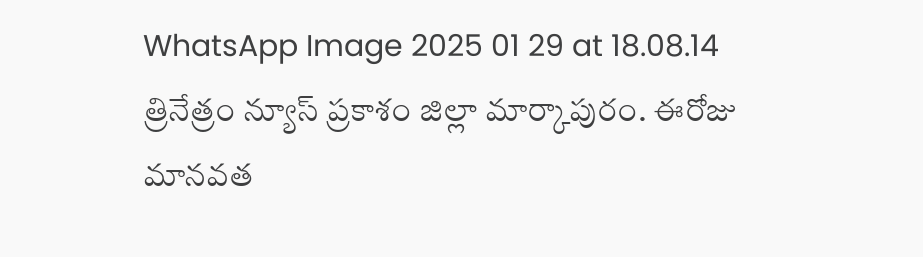WhatsApp Image 2025 01 29 at 18.08.14
త్రినేత్రం న్యూస్ ప్రకాశం జిల్లా మార్కాపురం. ఈరోజు మానవత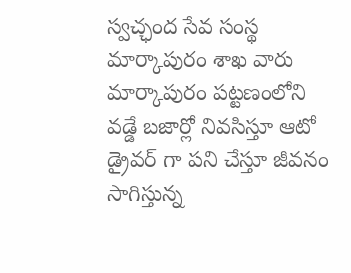స్వచ్ఛంద సేవ సంస్థ మార్కాపురం శాఖ వారు మార్కాపురం పట్టణంలోని వడ్డే బజార్లో నివసిస్తూ ఆటో డ్రైవర్ గా పని చేస్తూ జీవనం సాగిస్తున్న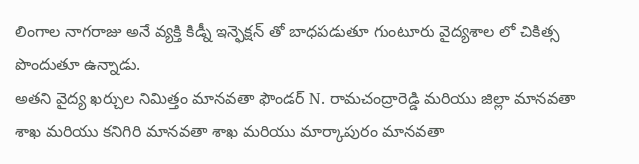లింగాల నాగరాజు అనే వ్యక్తి కిడ్నీ ఇన్ఫెక్షన్ తో బాధపడుతూ గుంటూరు వైద్యశాల లో చికిత్స పొందుతూ ఉన్నాడు.
అతని వైద్య ఖర్చుల నిమిత్తం మానవతా ఫౌండర్ N. రామచంద్రారెడ్డి మరియు జిల్లా మానవతా శాఖ మరియు కనిగిరి మానవతా శాఖ మరియు మార్కాపురం మానవతా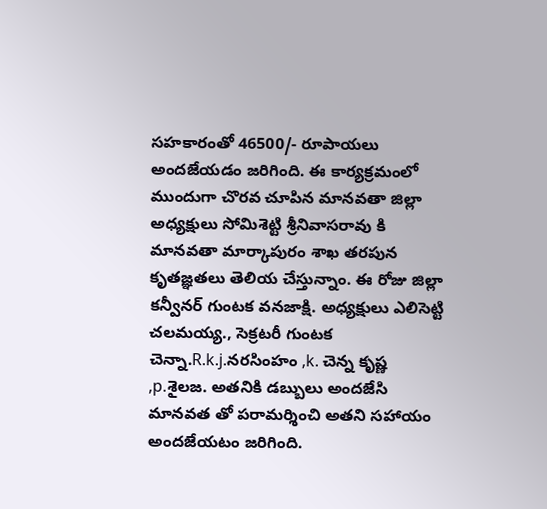సహకారంతో 46500/- రూపాయలు అందజేయడం జరిగింది. ఈ కార్యక్రమంలో ముందుగా చొరవ చూపిన మానవతా జిల్లా అధ్యక్షులు సోమిశెట్టి శ్రీనివాసరావు కి మానవతా మార్కాపురం శాఖ తరపున కృతజ్ఞతలు తెలియ చేస్తున్నాం. ఈ రోజు జిల్లా కన్వీనర్ గుంటక వనజాక్షి. అధ్యక్షులు ఎలిసెట్టి చలమయ్య., సెక్రటరీ గుంటక చెన్నా.R.k.j.నరసింహం ,k. చెన్న కృష్ణ ,p.శైలజ. అతనికి డబ్బులు అందజేసి మానవత తో పరామర్శించి అతని సహాయం అందజేయటం జరిగింది.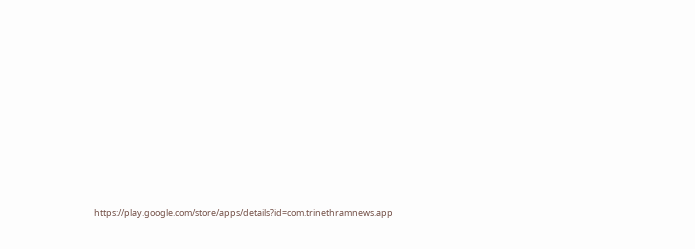https://play.google.com/store/apps/details?id=com.trinethramnews.app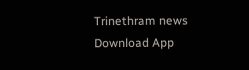Trinethram news
Download App